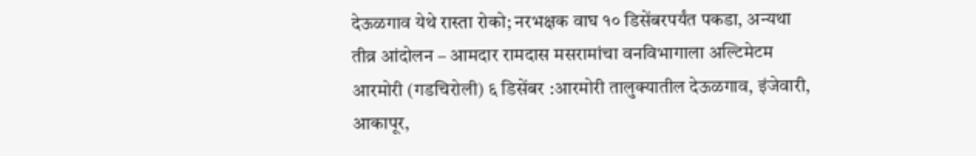देऊळगाव येथे रास्ता रोको; नरभक्षक वाघ १० डिसेंबरपर्यंत पकडा, अन्यथा तीव्र आंदोलन – आमदार रामदास मसरामांचा वनविभागाला अल्टिमेटम
आरमोरी (गडचिरोली) ६ डिसेंबर :आरमोरी तालुक्यातील देऊळगाव, इंजेवारी, आकापूर,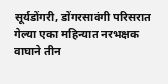सूर्यडोंगरी, डोंगरसावंगी परिसरात गेल्या एका महिन्यात नरभक्षक वाघाने तीन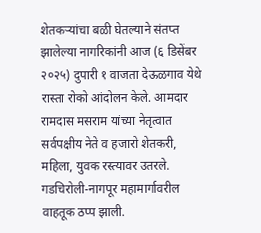शेतकऱ्यांचा बळी घेतल्याने संतप्त झालेल्या नागरिकांनी आज (६ डिसेंबर २०२५) दुपारी १ वाजता देऊळगाव येथे रास्ता रोको आंदोलन केले. आमदार रामदास मसराम यांच्या नेतृत्वात सर्वपक्षीय नेते व हजारो शेतकरी, महिला, युवक रस्त्यावर उतरले. गडचिरोली-नागपूर महामार्गावरील वाहतूक ठप्प झाली.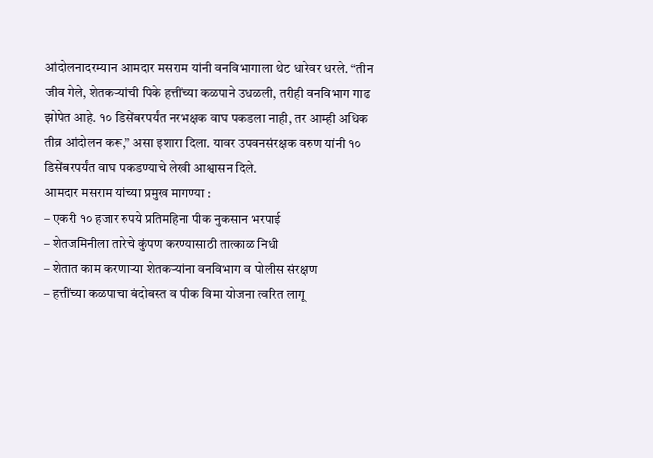आंदोलनादरम्यान आमदार मसराम यांनी वनविभागाला थेट धारेवर धरले. “तीन जीव गेले, शेतकऱ्यांची पिके हत्तींच्या कळपाने उधळली, तरीही वनविभाग गाढ झोपेत आहे. १० डिसेंबरपर्यंत नरभक्षक वाघ पकडला नाही, तर आम्ही अधिक तीव्र आंदोलन करू,” असा इशारा दिला. यावर उपवनसंरक्षक वरुण यांनी १० डिसेंबरपर्यंत वाघ पकडण्याचे लेखी आश्वासन दिले.
आमदार मसराम यांच्या प्रमुख मागण्या :
– एकरी १० हजार रुपये प्रतिमहिना पीक नुकसान भरपाई
– शेतजमिनीला तारेचे कुंपण करण्यासाठी तात्काळ निधी
– शेतात काम करणाऱ्या शेतकऱ्यांना वनविभाग व पोलीस संरक्षण
– हत्तींच्या कळपाचा बंदोबस्त व पीक विमा योजना त्वरित लागू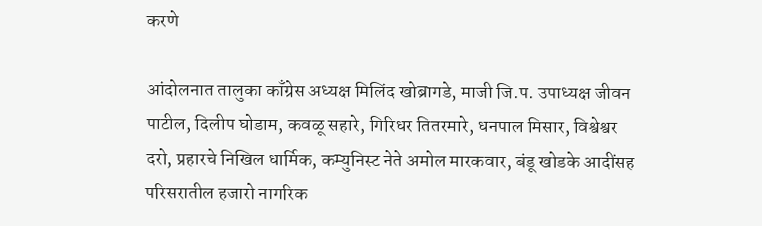करणे

आंदोलनात तालुका काँग्रेस अध्यक्ष मिलिंद खोब्रागडे, माजी जि.प. उपाध्यक्ष जीवन पाटील, दिलीप घोडाम, कवळू सहारे, गिरिधर तितरमारे, धनपाल मिसार, विश्वेश्वर दरो, प्रहारचे निखिल धार्मिक, कम्युनिस्ट नेते अमोल मारकवार, बंडू खोडके आदींसह परिसरातील हजारो नागरिक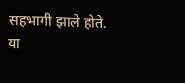सहभागी झाले होते.
या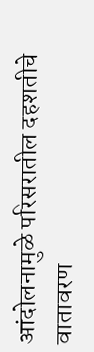आंदोलनामुळे परिसरातील दहशतीचे वातावरण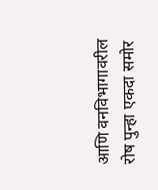आणि वनविभागावरील रोष पुन्हा एकदा समोर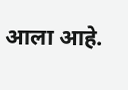आला आहे.